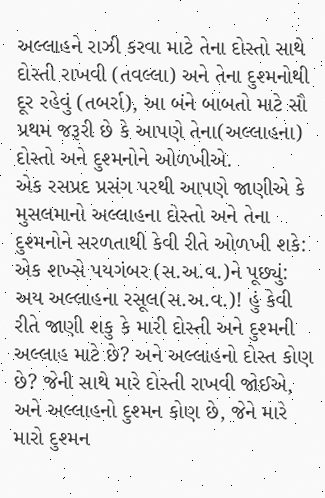અલ્લાહને રાઝી કરવા માટે તેના દોસ્તો સાથે દોસ્તી રાખવી (તવલ્લા) અને તેના દુશ્મનોથી દૂર રહેવું (તબર્રા), આ બંને બાબતો માટે સૌ પ્રથમ જરૂરી છે કે આપણે તેના(અલ્લાહના) દોસ્તો અને દુશ્મનોને ઓળખીએ.
એક રસપ્રદ પ્રસંગ પરથી આપણે જાણીએ કે મુસલમાનો અલ્લાહના દોસ્તો અને તેના દુશ્મનોને સરળતાથી કેવી રીતે ઓળખી શકે:
એક શખ્સે પયગંબર (સ.અ.વ.)ને પૂછ્યું: અય અલ્લાહના રસૂલ(સ.અ.વ.)! હું કેવી રીતે જાણી શકુ કે મારી દોસ્તી અને દુશ્મની અલ્લાહ માટે છે? અને અલ્લાહનો દોસ્ત કોણ છે? જેની સાથે મારે દોસ્તી રાખવી જોઈએ, અને અલ્લાહનો દુશ્મન કોણ છે, જેને મારે મારો દુશ્મન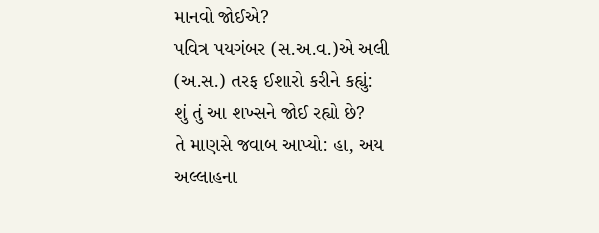માનવો જોઈએ?
પવિત્ર પયગંબર (સ.અ.વ.)એ અલી (અ.સ.) તરફ ઈશારો કરીને કહ્યું:
શું તું આ શખ્સને જોઈ રહ્યો છે?
તે માણસે જવાબ આપ્યો: હા, અય અલ્લાહના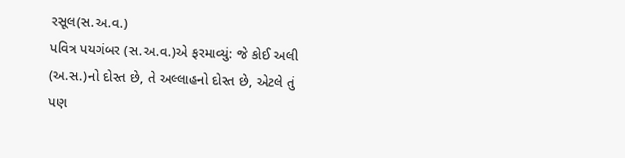રસૂલ(સ.અ.વ.)
પવિત્ર પયગંબર (સ.અ.વ.)એ ફરમાવ્યું: જે કોઈ અલી (અ.સ.)નો દોસ્ત છે, તે અલ્લાહનો દોસ્ત છે, એટલે તું પણ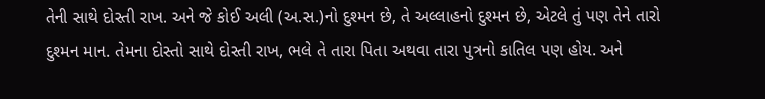તેની સાથે દોસ્તી રાખ. અને જે કોઈ અલી (અ.સ.)નો દુશ્મન છે, તે અલ્લાહનો દુશ્મન છે, એટલે તું પણ તેને તારો દુશ્મન માન. તેમના દોસ્તો સાથે દોસ્તી રાખ, ભલે તે તારા પિતા અથવા તારા પુત્રનો કાતિલ પણ હોય. અને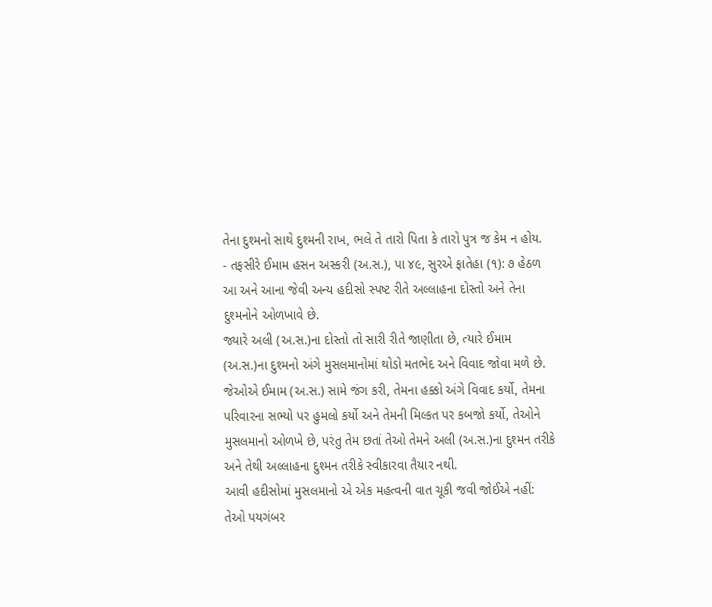તેના દુશ્મનો સાથે દુશ્મની રાખ, ભલે તે તારો પિતા કે તારો પુત્ર જ કેમ ન હોય.
- તફસીરે ઈમામ હસન અસ્કરી (અ.સ.), પા ૪૯, સુરએ ફાતેહા (૧): ૭ હેઠળ
આ અને આના જેવી અન્ય હદીસો સ્પષ્ટ રીતે અલ્લાહના દોસ્તો અને તેના દુશ્મનોને ઓળખાવે છે.
જ્યારે અલી (અ.સ.)ના દોસ્તો તો સારી રીતે જાણીતા છે, ત્યારે ઈમામ (અ.સ.)ના દુશ્મનો અંગે મુસલમાનોમાં થોડો મતભેદ અને વિવાદ જોવા મળે છે.
જેઓએ ઈમામ (અ.સ.) સામે જંગ કરી, તેમના હક્કો અંગે વિવાદ કર્યો, તેમના પરિવારના સભ્યો પર હુમલો કર્યો અને તેમની મિલ્કત પર કબજો કર્યો, તેઓને મુસલમાનો ઓળખે છે, પરંતુ તેમ છતાં તેઓ તેમને અલી (અ.સ.)ના દુશ્મન તરીકે અને તેથી અલ્લાહના દુશ્મન તરીકે સ્વીકારવા તૈયાર નથી.
આવી હદીસોમાં મુસલમાનો એ એક મહત્વની વાત ચૂકી જવી જોઈએ નહીં:
તેઓ પયગંબર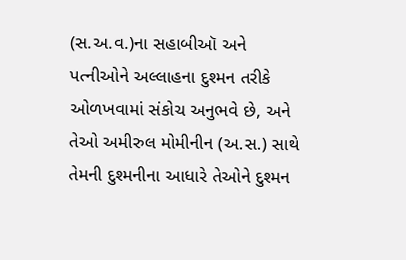(સ.અ.વ.)ના સહાબીઑ અને પત્નીઓને અલ્લાહના દુશ્મન તરીકે ઓળખવામાં સંકોચ અનુભવે છે, અને તેઓ અમીરુલ મોમીનીન (અ.સ.) સાથે તેમની દુશ્મનીના આધારે તેઓને દુશ્મન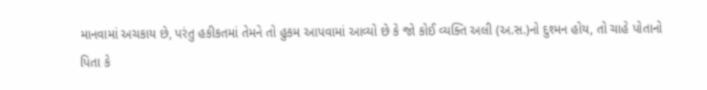માનવામાં અચકાય છે, પરંતુ હકીકતમાં તેમને તો હુકમ આપવામાં આવ્યો છે કે જો કોઈ વ્યક્તિ અલી (અ.સ.)નો દુશ્મન હોય, તો ચાહે પોતાનો પિતા કે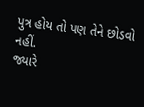પુત્ર હોય તો પણ તેને છોડવો નહીં.
જ્યારે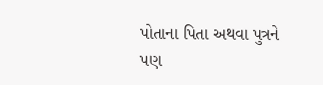પોતાના પિતા અથવા પુત્રને પણ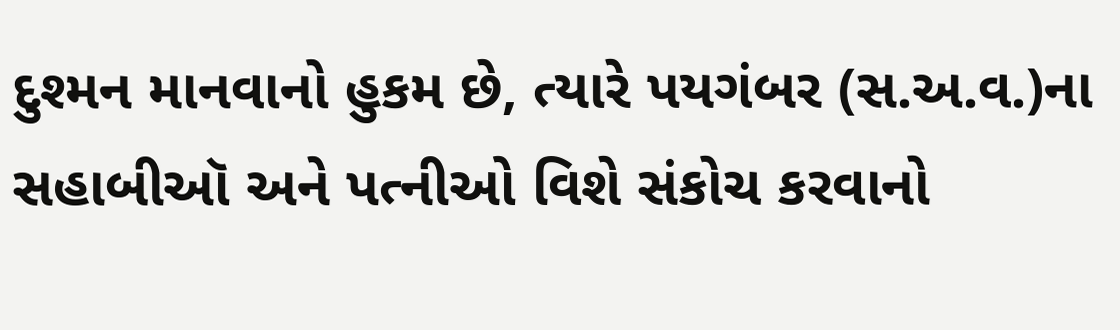દુશ્મન માનવાનો હુકમ છે, ત્યારે પયગંબર (સ.અ.વ.)ના સહાબીઑ અને પત્નીઓ વિશે સંકોચ કરવાનો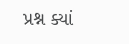પ્રશ્ન ક્યાં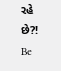રહે છે?!
Be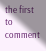the first to comment